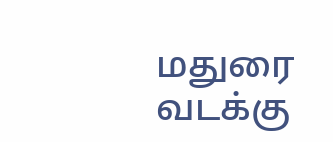மதுரை வடக்கு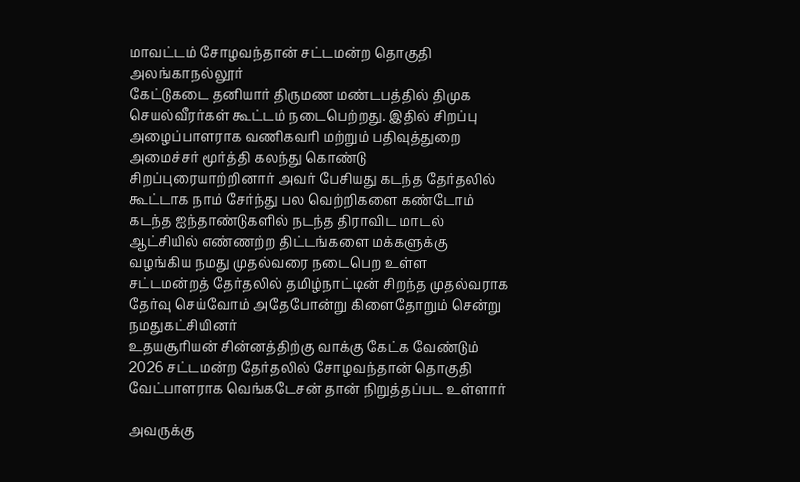மாவட்டம் சோழவந்தான் சட்டமன்ற தொகுதி அலங்காநல்லூர்
கேட்டுகடை தனியார் திருமண மண்டபத்தில் திமுக செயல்வீரர்கள் கூட்டம் நடைபெற்றது. இதில் சிறப்பு அழைப்பாளராக வணிகவரி மற்றும் பதிவுத்துறை அமைச்சர் மூர்த்தி கலந்து கொண்டு சிறப்புரையாற்றினார் அவர் பேசியது கடந்த தேர்தலில் கூட்டாக நாம் சேர்ந்து பல வெற்றிகளை கண்டோம் கடந்த ஐந்தாண்டுகளில் நடந்த திராவிட மாடல் ஆட்சியில் எண்ணற்ற திட்டங்களை மக்களுக்கு வழங்கிய நமது முதல்வரை நடைபெற உள்ள சட்டமன்றத் தேர்தலில் தமிழ்நாட்டின் சிறந்த முதல்வராக தேர்வு செய்வோம் அதேபோன்று கிளைதோறும் சென்று நமதுகட்சியினர்
உதயசூரியன் சின்னத்திற்கு வாக்கு கேட்க வேண்டும் 2026 சட்டமன்ற தேர்தலில் சோழவந்தான் தொகுதி வேட்பாளராக வெங்கடேசன் தான் நிறுத்தப்பட உள்ளார்

அவருக்கு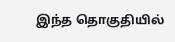இந்த தொகுதியில்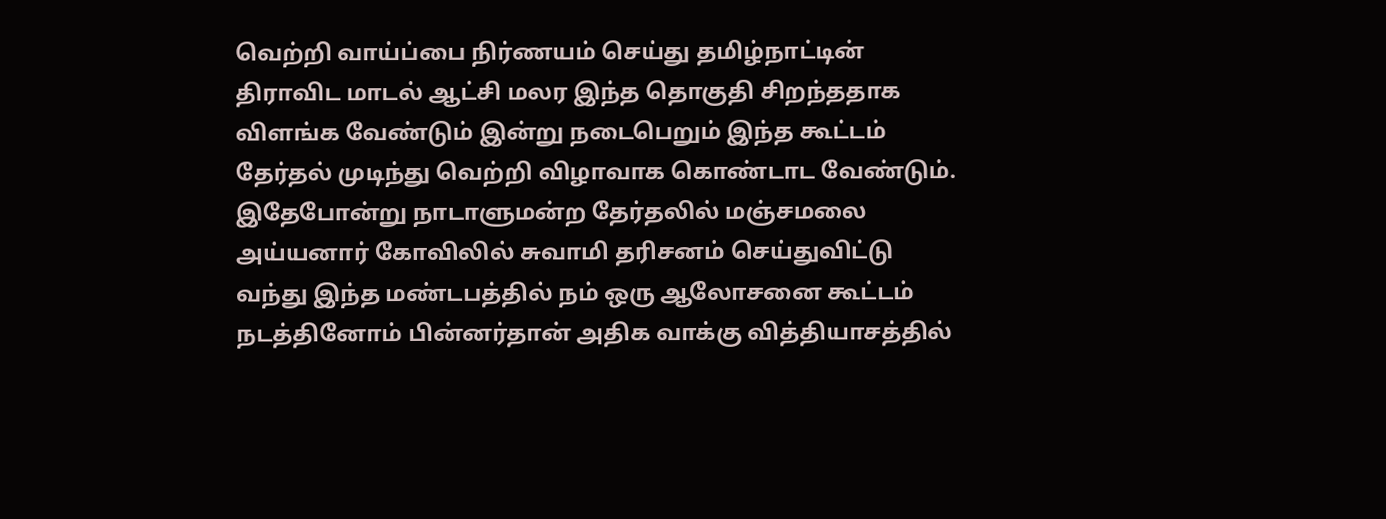வெற்றி வாய்ப்பை நிர்ணயம் செய்து தமிழ்நாட்டின் திராவிட மாடல் ஆட்சி மலர இந்த தொகுதி சிறந்ததாக விளங்க வேண்டும் இன்று நடைபெறும் இந்த கூட்டம் தேர்தல் முடிந்து வெற்றி விழாவாக கொண்டாட வேண்டும். இதேபோன்று நாடாளுமன்ற தேர்தலில் மஞ்சமலை அய்யனார் கோவிலில் சுவாமி தரிசனம் செய்துவிட்டு வந்து இந்த மண்டபத்தில் நம் ஒரு ஆலோசனை கூட்டம் நடத்தினோம் பின்னர்தான் அதிக வாக்கு வித்தியாசத்தில்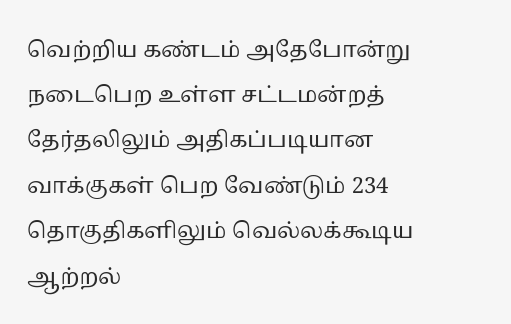வெற்றிய கண்டம் அதேபோன்று நடைபெற உள்ள சட்டமன்றத் தேர்தலிலும் அதிகப்படியான வாக்குகள் பெற வேண்டும் 234 தொகுதிகளிலும் வெல்லக்கூடிய ஆற்றல்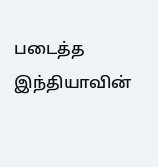படைத்த இந்தியாவின்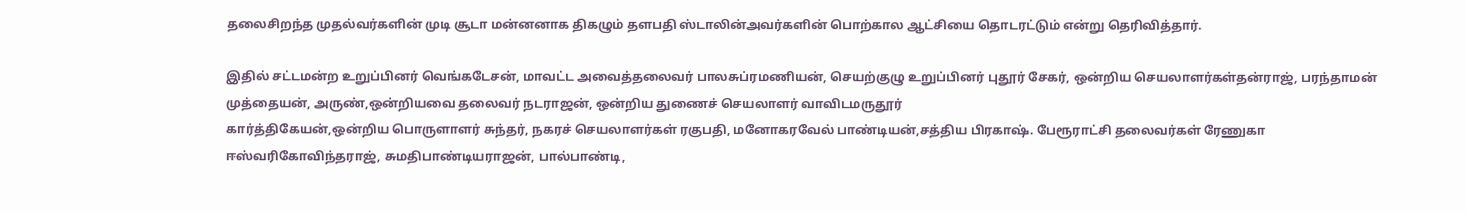தலைசிறந்த முதல்வர்களின் முடி சூடா மன்னனாக திகழும் தளபதி ஸ்டாலின்அவர்களின் பொற்கால ஆட்சியை தொடரட்டும் என்று தெரிவித்தார்.

இதில் சட்டமன்ற உறுப்பினர் வெங்கடேசன், மாவட்ட அவைத்தலைவர் பாலசுப்ரமணியன், செயற்குழு உறுப்பினர் புதூர் சேகர், ஒன்றிய செயலாளர்கள்தன்ராஜ், பரந்தாமன் முத்தையன், அருண்,ஒன்றியவை தலைவர் நடராஜன், ஒன்றிய துணைச் செயலாளர் வாவிடமருதூர்
கார்த்திகேயன்,ஒன்றிய பொருளாளர் சுந்தர், நகரச் செயலாளர்கள் ரகுபதி, மனோகரவேல் பாண்டியன்,சத்திய பிரகாஷ். பேரூராட்சி தலைவர்கள் ரேணுகா ஈஸ்வரிகோவிந்தராஜ், சுமதிபாண்டியராஜன், பால்பாண்டி,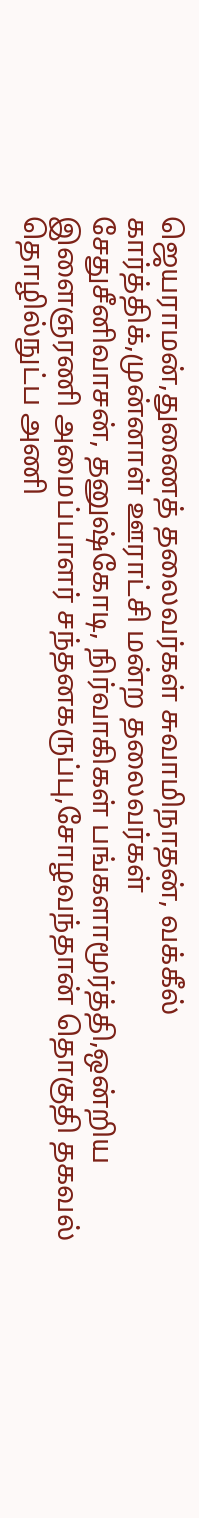ஜெயராமன்,துணைத் தலைவர்கள் சுவாமிநாதன், வக்கீல் கார்த்திக்,முன்னாள் ஊராட்சி மன்ற தலைவர்கள்
சேதுசீனிவாசன், தனுஷ்கோடி, நிர்வாகிகள் பங்களாமூர்த்தி,ஒன்றிய இளைஞரணி அமைப்பாளர் சந்தனகருப்பு,சோழவந்தான் தொகுதி தகவல் தொழில்நுட்ப அணி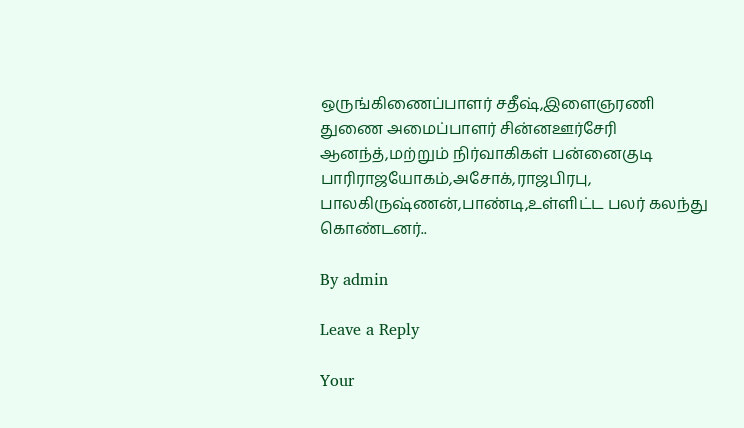ஒருங்கிணைப்பாளர் சதீஷ்,இளைஞரணி துணை அமைப்பாளர் சின்னஊர்சேரி ஆனந்த்,மற்றும் நிர்வாகிகள் பன்னைகுடி பாரிராஜயோகம்,அசோக்,ராஜபிரபு,
பாலகிருஷ்ணன்,பாண்டி,உள்ளிட்ட பலர் கலந்து கொண்டனர்..

By admin

Leave a Reply

Your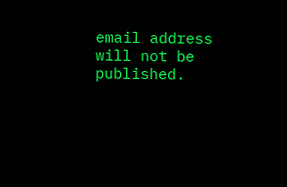email address will not be published.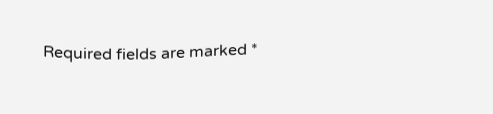Required fields are marked *